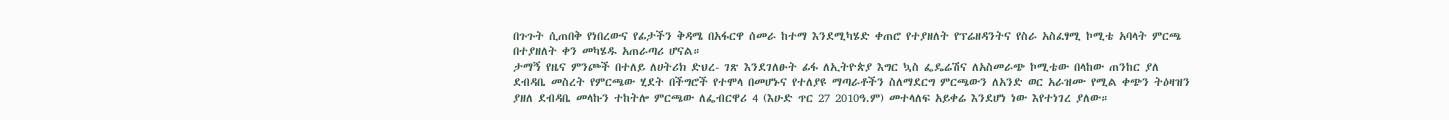በጉጉት ሲጠበቅ የነበረውና የፊታችን ቅዳሜ በአፋርዋ ሰመራ ከተማ እንደሚካሄድ ቀጠሮ የተያዘለት የፕሬዘዳንትና የስራ አስፈፃሚ ኮሚቴ አባላት ምርጫ በተያዘለት ቀን መካሄዱ አጠራጣሪ ሆናል።
ታማኝ የዜና ምንጮች በተለይ ለሀትሪክ ድህረ- ገጽ እንደገለፁት ፊፋ ለኢትዮጵያ እግር ኳስ ፌዴሬሽና ለአስመራጭ ኮሚቴው በላከው ጠንከር ያለ ደብዳቤ መስረት የምርጫው ሂደት በችግሮች የተሞላ በመሆኑና የተለያዩ ማጣራቶችን ስለማደርግ ምርጫውን ለአንድ ወር አራዝሙ የሚል ቀጭን ትዕዛዝን ያዘለ ደብዳቤ መላኩን ተከትሎ ምርጫው ለፌብርዋሪ 4 (እሁድ ጥር 27 2010ዓ.ም) መተላለፍ አይቀሬ እንደሆነ ነው እየተነገረ ያለው።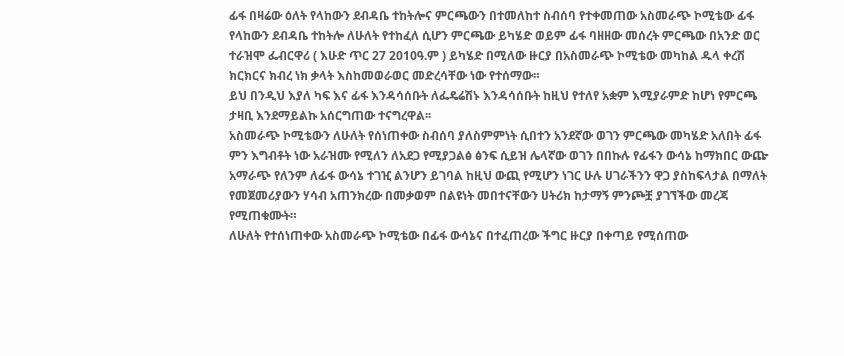ፊፋ በዛሬው ዕለት የላከውን ደብዳቤ ተከትሎና ምርጫውን በተመለከተ ስብሰባ የተቀመጠው አስመራጭ ኮሚቴው ፊፋ የላከውን ደብዳቤ ተከትሎ ለሁለት የተከፈለ ሲሆን ምርጫው ይካሄድ ወይም ፊፋ ባዘዘው መሰረት ምርጫው በአንድ ወር ተራዝሞ ፌብርዋሪ ( እሁድ ጥር 27 2010ዓ.ም ) ይካሄድ በሚለው ዙርያ በአስመራጭ ኮሚቴው መካከል ዱላ ቀረሽ ክርክርና ክብረ ነክ ቃላት እስከመወራወር መድረሳቸው ነው የተሰማው።
ይህ በንዲህ እያለ ካፍ እና ፊፋ እንዳሳሰቡት ለፌዴሬሽኑ እንዳሳሰቡት ከዚህ የተለየ አቋም እሚያራምድ ከሆነ የምርጫ ታዛቢ እንደማይልኩ አሰርግጠው ተናግረዋል፡፡
አስመራጭ ኮሚቴውን ለሁለት የሰነጠቀው ስብሰባ ያለስምምነት ሲበተን አንደኛው ወገን ምርጫው መካሄድ አለበት ፊፋ ምን እግብቶት ነው አራዝሙ የሚለን ለአደጋ የሚያጋልፅ ፅንፍ ሲይዝ ሌላኛው ወገን በበኩሉ የፊፋን ውሳኔ ከማክበር ውጬ አማራጭ የለንም ለፊፋ ውሳኔ ተገዢ ልንሆን ይገባል ከዚህ ውጪ የሚሆን ነገር ሁሉ ሀገራችንን ዋጋ ያስከፍላታል በማለት የመጀመሪያውን ሃሳብ አጠንክረው በመቃወም በልዩነት መበተናቸውን ሀትሪክ ከታማኝ ምንጮቿ ያገኘችው መረጃ የሚጠቁሙት።
ለሁለት የተሰነጠቀው አስመራጭ ኮሚቴው በፊፋ ውሳኔና በተፈጠረው ችግር ዙርያ በቀጣይ የሚሰጠው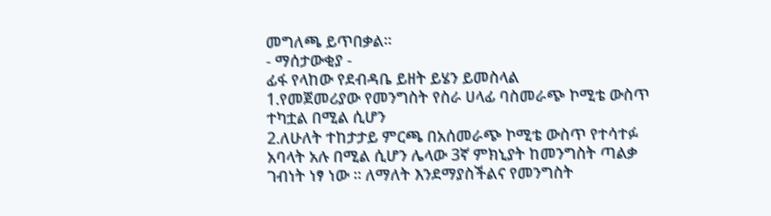መግለጫ ይጥበቃል።
- ማሰታውቂያ -
ፊፋ የላከው የደብዳቤ ይዘት ይሄን ይመስላል
1.የመጀመሪያው የመንግስት የስራ ሀላፊ ባስመራጭ ኮሚቴ ውስጥ ተካቷል በሚል ሲሆን
2.ለሁለት ተከታታይ ምርጫ በአሰመራጭ ኮሚቴ ውስጥ የተሳተፉ አባላት አሉ በሚል ሲሆን ሌላው 3ኛ ምክኒያት ከመንግስት ጣልቃ ገብነት ነፃ ነው ፡፡ ለማለት እንደማያስችልና የመንግስት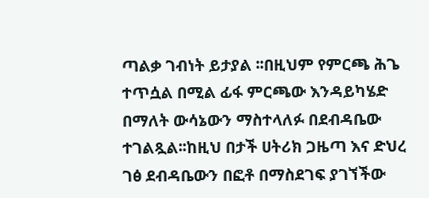ጣልቃ ገብነት ይታያል ፡፡በዚህም የምርጫ ሕጌ ተጥሷል በሚል ፊፋ ምርጫው እንዳይካሄድ በማለት ውሳኔውን ማስተላለፉ በደብዳቤው ተገልጿል፡፡ከዚህ በታች ሀትሪክ ጋዜጣ እና ድህረ ገፅ ደብዳቤውን በፎቶ በማስደገፍ ያገኘችው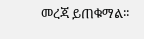መረጃ ይጠቁማል፡፡